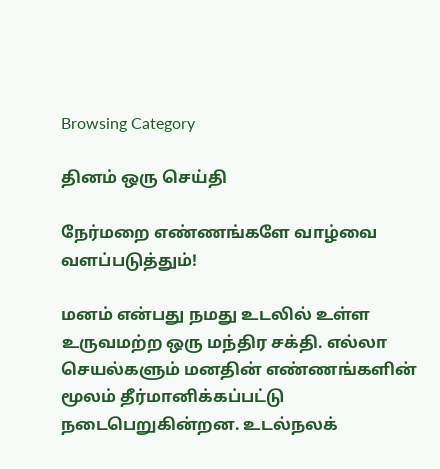Browsing Category

தினம் ஒரு செய்தி

நேர்மறை எண்ணங்களே வாழ்வை வளப்படுத்தும்!

மனம் என்பது நமது உடலில் உள்ள உருவமற்ற ஒரு மந்திர சக்தி. எல்லா செயல்களும் மனதின் எண்ணங்களின் மூலம் தீர்மானிக்கப்பட்டு நடைபெறுகின்றன. உடல்நலக்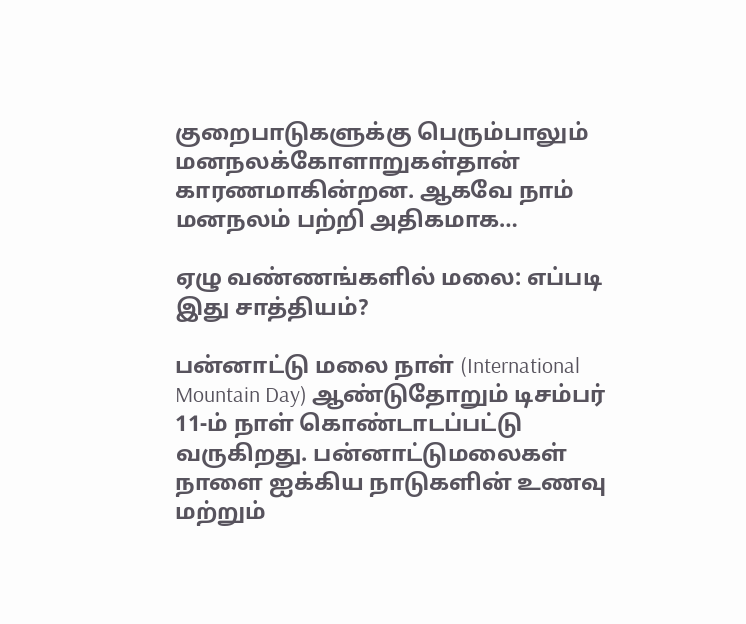குறைபாடுகளுக்கு பெரும்பாலும் மனநலக்கோளாறுகள்தான் காரணமாகின்றன. ஆகவே நாம் மனநலம் பற்றி அதிகமாக…

ஏழு வண்ணங்களில் மலை: எப்படி இது சாத்தியம்?

பன்னாட்டு மலை நாள் (International Mountain Day) ஆண்டுதோறும் டிசம்பர் 11-ம் நாள் கொண்டாடப்பட்டு வருகிறது. பன்னாட்டுமலைகள் நாளை ஐக்கிய நாடுகளின் உணவு மற்றும்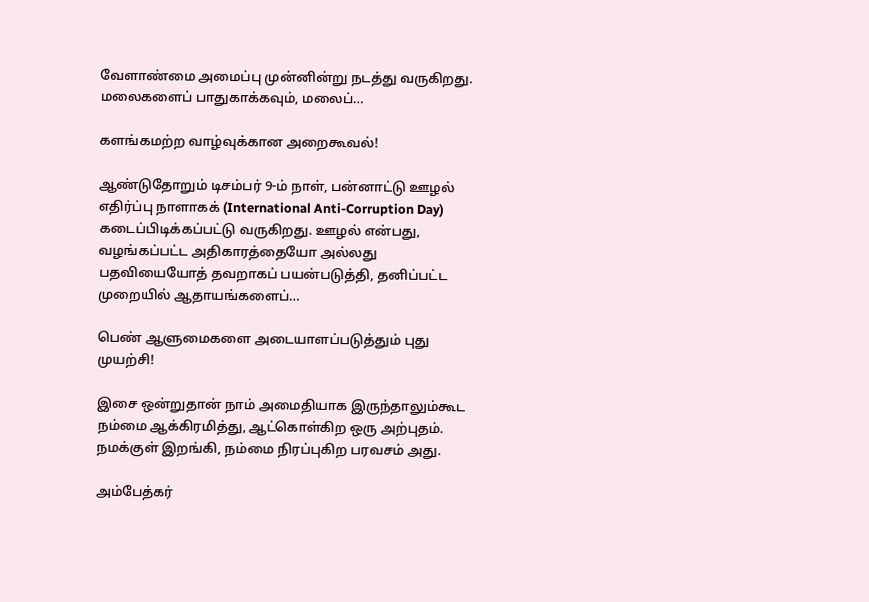வேளாண்மை அமைப்பு முன்னின்று நடத்து வருகிறது. மலைகளைப் பாதுகாக்கவும், மலைப்…

களங்கமற்ற வாழ்வுக்கான அறைகூவல்!

ஆண்டுதோறும் டிசம்பர் 9-ம் நாள், பன்னாட்டு ஊழல் எதிர்ப்பு நாளாகக் (International Anti-Corruption Day) கடைப்பிடிக்கப்பட்டு வருகிறது. ஊழல் என்பது, வழங்கப்பட்ட அதிகாரத்தையோ அல்லது பதவியையோத் தவறாகப் பயன்படுத்தி, தனிப்பட்ட முறையில் ஆதாயங்களைப்…

பெண் ஆளுமைகளை அடையாளப்படுத்தும் புது முயற்சி!

இசை ஒன்றுதான் நாம் அமைதியாக இருந்தாலும்கூட நம்மை ஆக்கிரமித்து, ஆட்கொள்கிற ஒரு அற்புதம். நமக்குள் இறங்கி, நம்மை நிரப்புகிற பரவசம் அது.

அம்பேத்கர்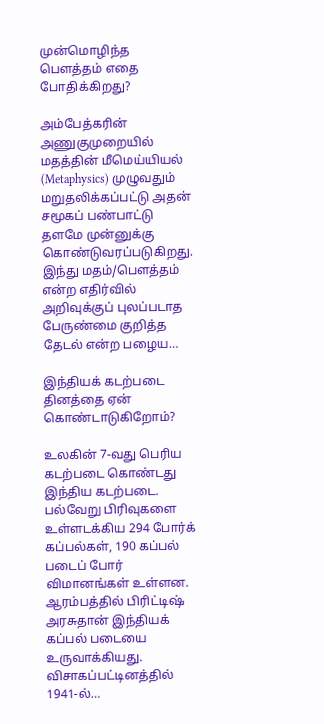முன்மொழிந்த பெளத்தம் எதை போதிக்கிறது?

அம்பேத்கரின் அணுகுமுறையில் மதத்தின் மீமெய்யியல் (Metaphysics) முழுவதும் மறுதலிக்கப்பட்டு அதன் சமூகப் பண்பாட்டு தளமே முன்னுக்கு கொண்டுவரப்படுகிறது. இந்து மதம்/பெளத்தம் என்ற எதிர்வில் அறிவுக்குப் புலப்படாத பேருண்மை குறித்த தேடல் என்ற பழைய…

இந்தியக் கடற்படை தினத்தை ஏன் கொண்டாடுகிறோம்?

உலகின் 7-வது பெரிய கடற்படை கொண்டது இந்திய கடற்படை. பல்வேறு பிரிவுகளை உள்ளடக்கிய 294 போர்க் கப்பல்கள், 190 கப்பல் படைப் போர் விமானங்கள் உள்ளன. ஆரம்பத்தில் பிரிட்டிஷ் அரசுதான் இந்தியக் கப்பல் படையை உருவாக்கியது. விசாகப்பட்டினத்தில் 1941-ல்…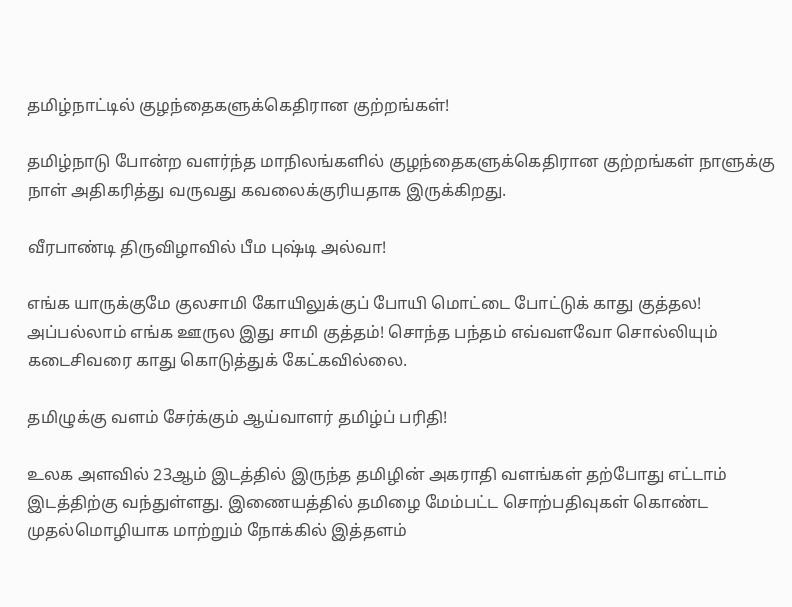தமிழ்நாட்டில் குழந்தைகளுக்கெதிரான குற்றங்கள்!

தமிழ்நாடு போன்ற வளர்ந்த மாநிலங்களில் குழந்தைகளுக்கெதிரான குற்றங்கள் நாளுக்கு நாள் அதிகரித்து வருவது கவலைக்குரியதாக இருக்கிறது.

வீரபாண்டி திருவிழாவில் பீம புஷ்டி அல்வா!

எங்க யாருக்குமே குலசாமி கோயிலுக்குப் போயி மொட்டை போட்டுக் காது குத்தல! அப்பல்லாம் எங்க ஊருல இது சாமி குத்தம்! சொந்த பந்தம் எவ்வளவோ சொல்லியும் கடைசிவரை காது கொடுத்துக் கேட்கவில்லை.

தமிழுக்கு வளம் சேர்க்கும் ஆய்வாளர் தமிழ்ப் பரிதி!

உலக அளவில் 23ஆம் இடத்தில் இருந்த தமிழின் அகராதி வளங்கள் தற்போது எட்டாம் இடத்திற்கு வந்துள்ளது. இணையத்தில் தமிழை மேம்பட்ட சொற்பதிவுகள் கொண்ட முதல்மொழியாக மாற்றும் நோக்கில் இத்தளம்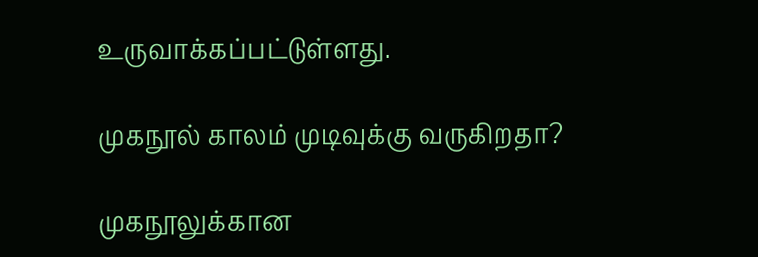உருவாக்கப்பட்டுள்ளது.

முகநூல் காலம் முடிவுக்கு வருகிறதா?

முகநூலுக்கான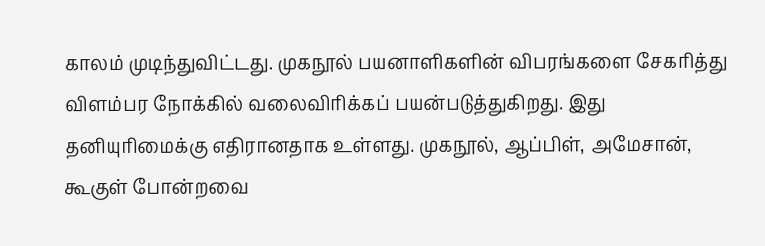காலம் முடிந்துவிட்டது. முகநூல் பயனாளிகளின் விபரங்களை சேகரித்து விளம்பர நோக்கில் வலைவிரிக்கப் பயன்படுத்துகிறது. இது தனியுரிமைக்கு எதிரானதாக உள்ளது. முகநூல், ஆப்பிள், அமேசான், கூகுள் போன்றவை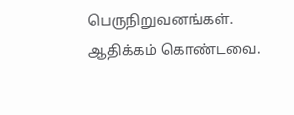பெருநிறுவனங்கள். ஆதிக்கம் கொண்டவை.